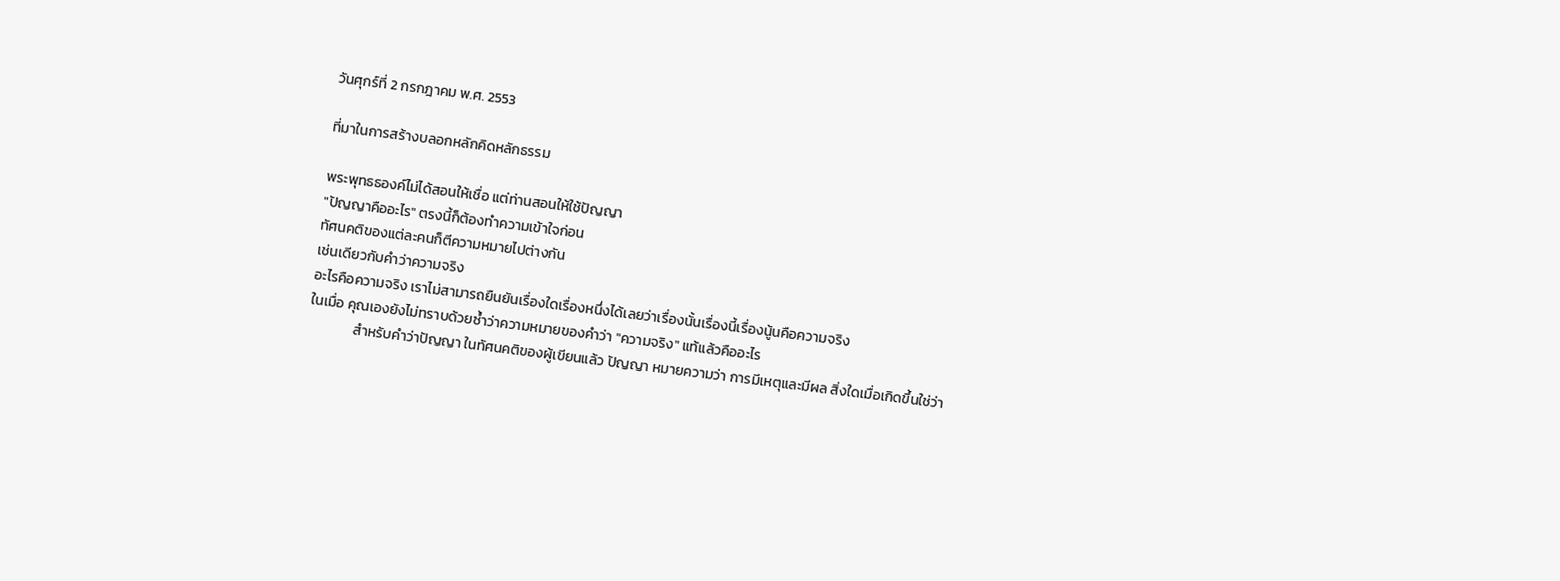วันศุกร์ที่ 2 กรกฎาคม พ.ศ. 2553

ที่มาในการสร้างบลอกหลักคิดหลักธรรม

พระพุทธธองค์ไม่ได้สอนให้เชื่อ แต่ท่านสอนให้ใช้ปัญญา
"ปัญญาคืออะไร" ตรงนี้ก็ต้องทำความเข้าใจก่อน
ทัศนคติของแต่ละคนก็ตีความหมายไปต่างกัน
เช่นเดียวกับคำว่าความจริง
อะไรคือความจริง เราไม่สามารถยืนยันเรื่องใดเรื่องหนึ่งได้เลยว่าเรื่องนั้นเรื่องนี้เรื่องนู้นคือความจริง
ในเมื่อ คุณเองยังไม่ทราบด้วยซ้ำว่าความหมายของคำว่า "ความจริง" แท้แล้วคืออะไร
              สำหรับคำว่าปัญญา ในทัศนคติของผู้เขียนแล้ว ปัญญา หมายความว่า การมีเหตุและมีผล สิ่งใดเมื่อเกิดขึ้นใช่ว่า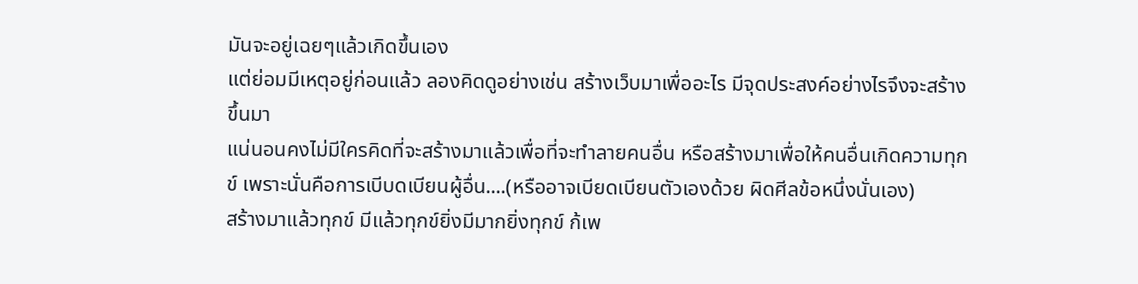มันจะอยู่เฉยๆแล้วเกิดขึ้นเอง
แต่ย่อมมีเหตุอยู่ก่อนแล้ว ลองคิดดูอย่างเช่น สร้างเว็บมาเพื่ออะไร มีจุดประสงค์อย่างไรจึงจะสร้างขึ้นมา
แน่นอนคงไม่มีใครคิดที่จะสร้างมาแล้วเพื่อที่จะทำลายคนอื่น หรือสร้างมาเพื่อให้คนอื่นเกิดความทุกข์ เพราะนั่นคือการเบีบดเบียนผู้อื่น....(หรืออาจเบียดเบียนตัวเองด้วย ผิดศีลข้อหนึ่งนั่นเอง)
สร้างมาแล้วทุกข์ มีแล้วทุกข์ยิ่งมีมากยิ่งทุกข์ ก้เพ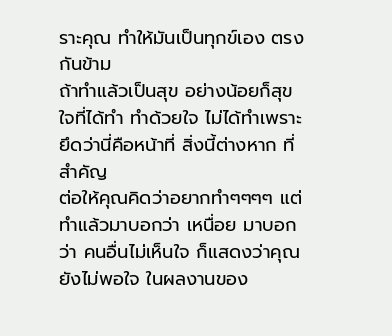ราะคุณ ทำให้มันเป็นทุกข์เอง ตรงกันข้าม
ถ้าทำแล้วเป็นสุข อย่างน้อยก็สุขใจที่ได้ทำ ทำด้วยใจ ไม่ได้ทำเพราะยึดว่านี่คือหน้าที่ สิ่งนี้ต่างหาก ที่สำคัญ
ต่อให้คุณคิดว่าอยากทำๆๆๆๆ แต่ทำแล้วมาบอกว่า เหนื่อย มาบอกว่า คนอื่นไม่เห็นใจ ก็แสดงว่าคุณยังไม่พอใจ ในผลงานของ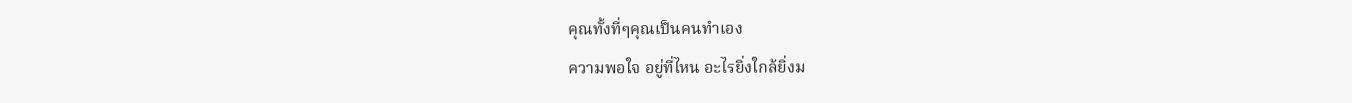คุณทั้งที่ๆคุณเป็นคนทำเอง
ความพอใจ อยู่ที่ไหน อะไรยิ่งใกล้ยิ่งม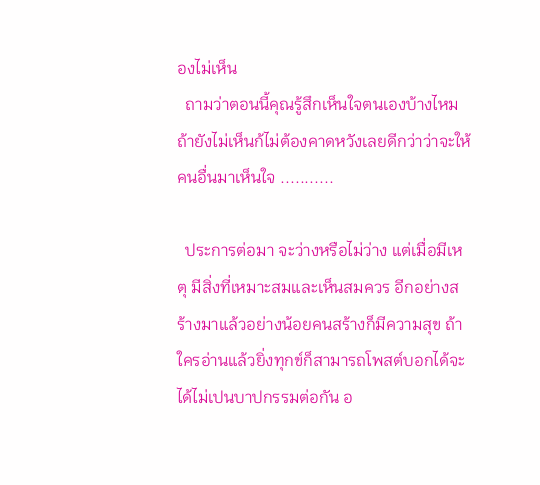องไม่เห็น
  ถามว่าตอนนี้คุณรู้สึกเห็นใจตนเองบ้างไหม ถ้ายังไม่เห็นก้ไม่ต้องคาดหวังเลยดีกว่าว่าจะให้คนอื่นมาเห็นใจ ...........

  ประการต่อมา จะว่างหรือไม่ว่าง แต่เมื่อมีเหตุ มีสิ่งที่เหมาะสมและเห็นสมควร อีกอย่างสร้างมาแล้วอย่างน้อยคนสร้างก็มีความสุข ถ้าใครอ่านแล้วยิ่งทุกข์ก็สามารถโพสต์บอกได้จะได้ไม่เปนบาปกรรมต่อกัน อ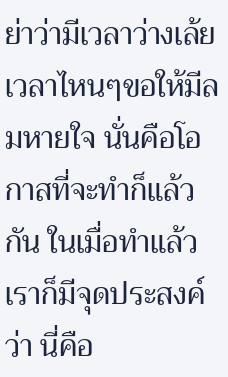ย่าว่ามีเวลาว่างเล้ยเวลาไหนๆขอให้มีลมหายใจ นั่นคือโอกาสที่จะทำก็แล้วกัน ในเมื่อทำแล้วเราก็มีจุดประสงค์ว่า นี่คือ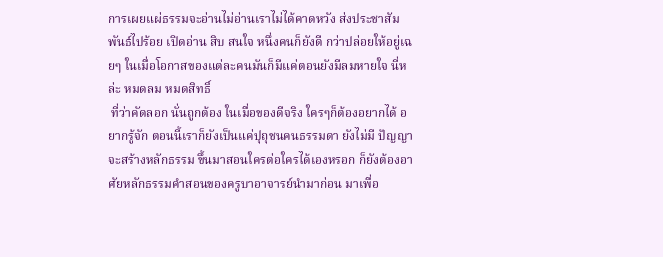การเผยแผ่ธรรมจะอ่านไม่อ่านเราไม่ได้คาดหวัง ส่งประชาสัมพันธ์ไปร้อย เปิดอ่าน สิบ สนใจ หนึ่งคนก็ยังดี กว่าปล่อยให้อยู่เฉยๆ ในเมื่อโอกาสของแต่ละคนมันก็มีแค่ตอนยังมีลมหายใจ นี่หล่ะ หมดลม หมดสิทธิ์
 ที่ว่าคัดลอก นั่นถูกต้อง ในเมื่อของดีจริง ใครๆก็ต้องอยากได้ อยากรู้จัก ตอนนี้เราก็ยังเป็นแค่ปุถุชนคนธรรมดา ยังไม่มี ปัญญา จะสร้างหลักธรรม ขึ้นมาสอนใครต่อใครได้เองหรอก ก็ยังต้องอาศัยหลักธรรมคำสอนของครูบาอาจารย์นำมาก่อน มาเพื่อ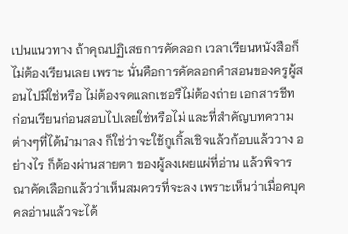เปนแนวทาง ถ้าคุณปฏิเสธการคัดลอก เวลาเรียนหนังสือก็ไม่ต้องเรียนเลย เพราะ นั่นคือการคัดลอกคำสอนของครูผู้สอนไปมิใช่หรือ ไม่ต้องจดแลกเชอรืไม่ต้องถ่าย เอกสารชีท ก่อนเรียนก่อนสอบไปเลยใช่หรือไม่ และที่สำคัญบทความต่างๆที่ได้นำมาลง ก็ใช่ว่าจะใช้กูเกิ้ลเชิจแล้วก้อบแล้ววาง อย่างไร ก็ต้องผ่านสายตา ของผู้ลงเผยแผ่ที่อ่าน แล้วพิจารณาคัดเลือกแล้วว่าเห็นสมควรที่จะลง เพราะเห็นว่าเมื่อคบุคคลอ่านแล้วจะได้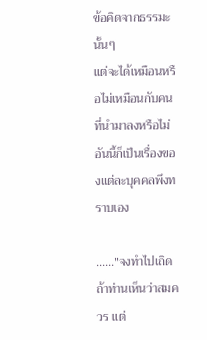ข้อคิดจากธรรมะนั้นๆ
แต่จะได้เหมือนหรือไม่เหมือนกับคนที่นำมาลงหรือไม่อันนี้ก็เป็นเรื่องของแต่ละบุคคลพึงทราบเอง

......"จงทำไปเถิดถ้าท่านเห็นว่าสมควร แต่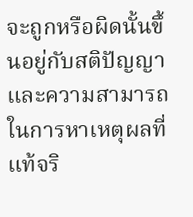จะถูกหรือผิดนั้นขึ้นอยู่กับสติปัญญา และความสามารถในการหาเหตุผลที่แท้จริ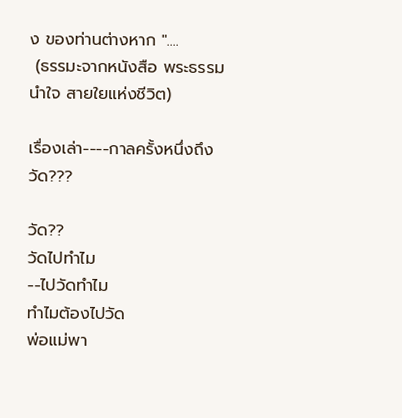ง ของท่านต่างหาก "....
 (ธรรมะจากหนังสือ พระธรรมนำใจ สายใยแห่งชีวิต)

เรื่องเล่า----กาลครั้งหนึ่งถึงวัด???

วัด??
วัดไปทำไม
--ไปวัดทำไม
ทำไมต้องไปวัด
พ่อแม่พา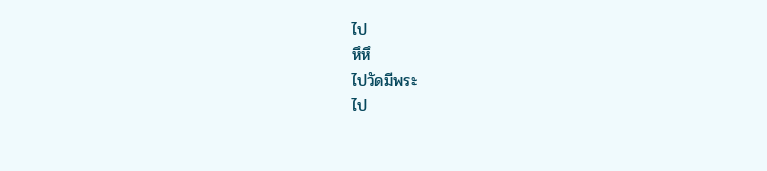ไป
หึหึ
ไปวัดมีพระ
ไป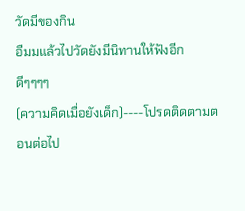วัดมีของกิน
อืมมแล้วไปวัดยังมีนิทานให้ฟังอีก
ดีๆๆๆๆ
(ความคิดเมื่อยังเด็ก)----โปรดติดตามตอนต่อไป